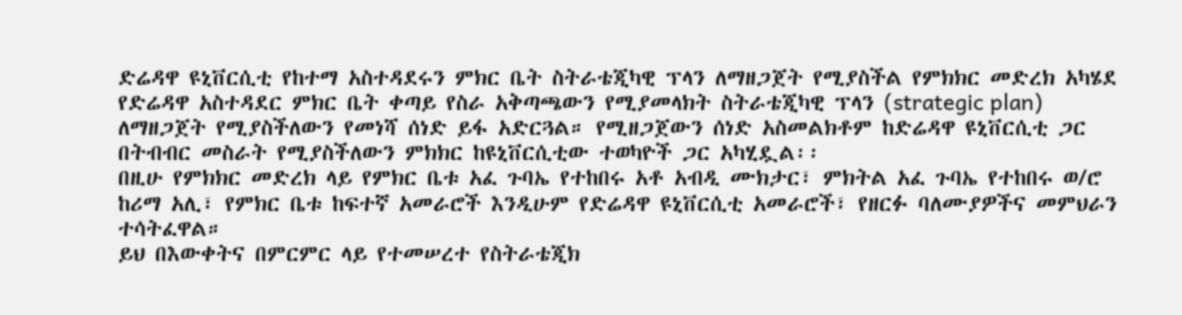ድሬዳዋ ዩኒቨርሲቲ የከተማ አስተዳደሩን ምክር ቤት ስትራቴጂካዊ ፕላን ለማዘጋጀት የሚያስችል የምክክር መድረክ አካሄደ
የድሬዳዋ አስተዳደር ምክር ቤት ቀጣይ የስራ አቅጣጫውን የሚያመላክት ስትራቴጂካዊ ፕላን (strategic plan) ለማዘጋጀት የሚያስችለውን የመነሻ ሰነድ ይፋ አድርጓል። የሚዘጋጀውን ሰነድ አስመልክቶም ከድሬዳዋ ዩኒቨርሲቲ ጋር በትብብር መስራት የሚያስችለውን ምክክር ከዩኒቨርሲቲው ተወካዮች ጋር አካሂዷል፡፡
በዚሁ የምክክር መድረክ ላይ የምክር ቤቱ አፈ ጉባኤ የተከበሩ አቶ አብዲ ሙክታር፣ ምክትል አፈ ጉባኤ የተከበሩ ወ/ሮ ከሪማ አሊ፣ የምክር ቤቱ ከፍተኛ አመራሮች እንዲሁም የድሬዳዋ ዩኒቨርሲቲ አመራሮች፣ የዘርፉ ባለሙያዎችና መምህራን ተሳትፈዋል።
ይህ በእውቀትና በምርምር ላይ የተመሠረተ የስትራቴጂክ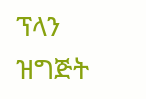ፕላን ዝግጅት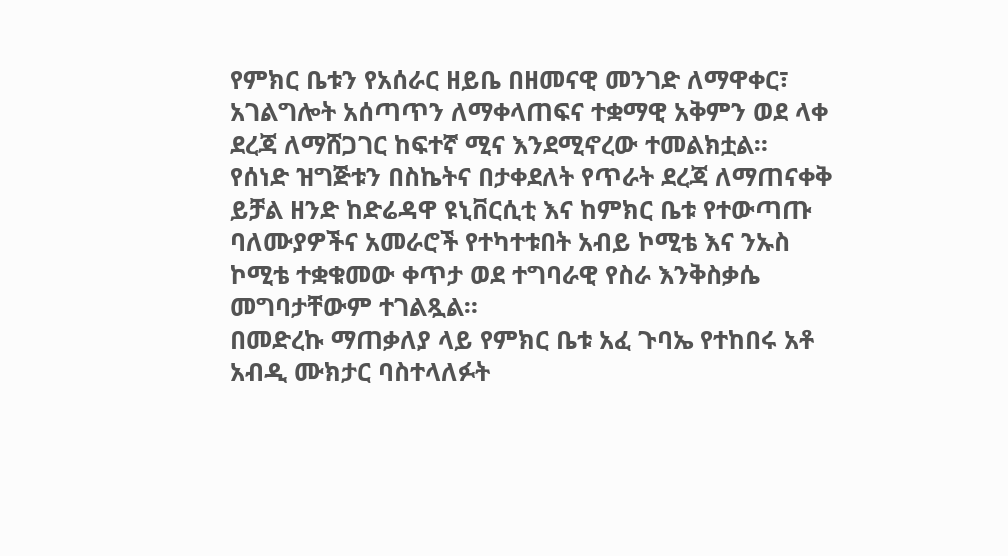የምክር ቤቱን የአሰራር ዘይቤ በዘመናዊ መንገድ ለማዋቀር፣ አገልግሎት አሰጣጥን ለማቀላጠፍና ተቋማዊ አቅምን ወደ ላቀ ደረጃ ለማሸጋገር ከፍተኛ ሚና እንደሚኖረው ተመልክቷል።
የሰነድ ዝግጅቱን በስኬትና በታቀደለት የጥራት ደረጃ ለማጠናቀቅ ይቻል ዘንድ ከድሬዳዋ ዩኒቨርሲቲ እና ከምክር ቤቱ የተውጣጡ ባለሙያዎችና አመራሮች የተካተቱበት አብይ ኮሚቴ እና ንኡስ ኮሚቴ ተቋቁመው ቀጥታ ወደ ተግባራዊ የስራ እንቅስቃሴ መግባታቸውም ተገልጿል።
በመድረኩ ማጠቃለያ ላይ የምክር ቤቱ አፈ ጉባኤ የተከበሩ አቶ አብዲ ሙክታር ባስተላለፉት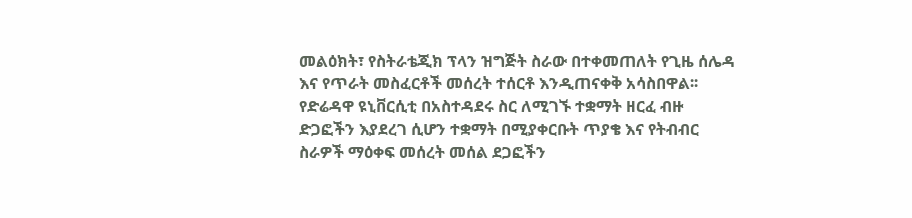መልዕክት፣ የስትራቴጂክ ፕላን ዝግጅት ስራው በተቀመጠለት የጊዜ ሰሌዳ እና የጥራት መስፈርቶች መሰረት ተሰርቶ እንዲጠናቀቅ አሳስበዋል፡፡
የድሬዳዋ ዩኒቨርሲቲ በአስተዳደሩ ስር ለሚገኙ ተቋማት ዘርፈ ብዙ ድጋፎችን እያደረገ ሲሆን ተቋማት በሚያቀርቡት ጥያቄ እና የትብብር ስራዎች ማዕቀፍ መሰረት መሰል ደጋፎችን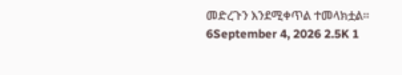መድረጉን እንደሚቀጥል ተመላክቷል፡፡
6September 4, 2026 2.5K 1